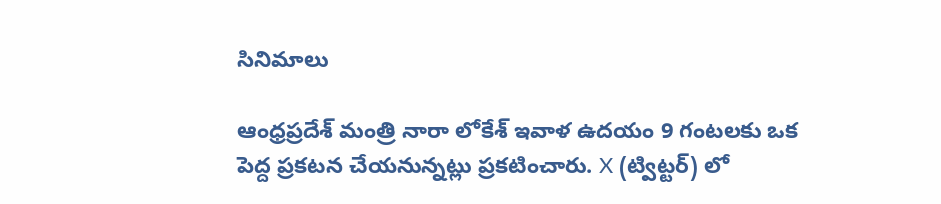సినిమాలు

ఆంధ్రప్రదేశ్ మంత్రి నారా లోకేశ్ ఇవాళ ఉదయం 9 గంటలకు ఒక పెద్ద ప్రకటన చేయనున్నట్లు ప్రకటించారు. X (ట్విట్టర్) లో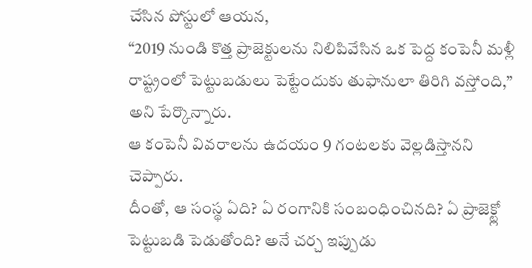చేసిన పోస్టులో ఆయన,
“2019 నుండి కొత్త ప్రాజెక్టులను నిలిపివేసిన ఒక పెద్ద కంపెనీ మళ్లీ రాష్ట్రంలో పెట్టుబడులు పెట్టేందుకు తుఫానులా తిరిగి వస్తోంది,”
అని పేర్కొన్నారు.
ఆ కంపెనీ వివరాలను ఉదయం 9 గంటలకు వెల్లడిస్తానని చెప్పారు.
దీంతో, ఆ సంస్థ ఏది? ఏ రంగానికి సంబంధించినది? ఏ ప్రాజెక్ట్లో పెట్టుబడి పెడుతోంది? అనే చర్చ ఇప్పుడు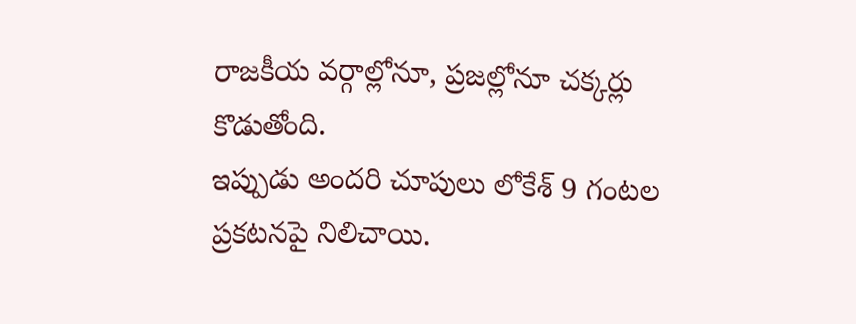రాజకీయ వర్గాల్లోనూ, ప్రజల్లోనూ చక్కర్లు కొడుతోంది.
ఇప్పుడు అందరి చూపులు లోకేశ్ 9 గంటల ప్రకటనపై నిలిచాయి.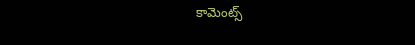కామెంట్స్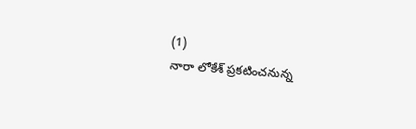(1)
నారా లోకేశ్ ప్రకటించనున్న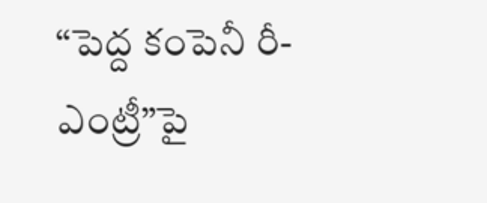“పెద్ద కంపెనీ రీ-ఎంట్రీ”పై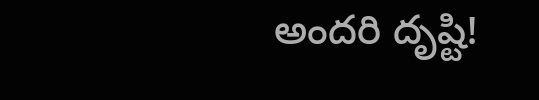అందరి దృష్టి!